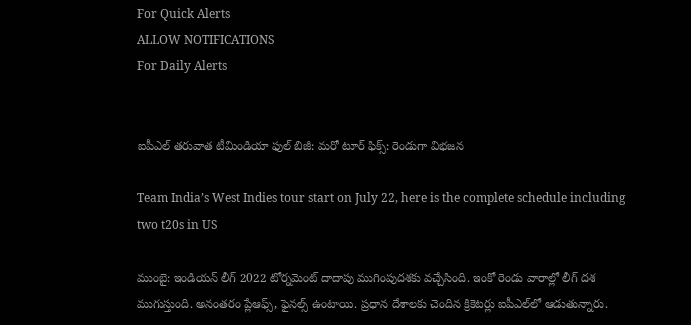For Quick Alerts
ALLOW NOTIFICATIONS
For Daily Alerts


ఐపీఎల్ తరువాత టీమిండియా ఫుల్ బిజీ: మరో టూర్ ఫిక్స్: రెండుగా విభజన

Team India’s West Indies tour start on July 22, here is the complete schedule including two t20s in US

ముంబై: ఇండియన్ లీగ్ 2022 టోర్నమెంట్ దాదాపు ముగింపుదశకు వచ్చేసింది. ఇంకో రెండు వారాల్లో లీగ్ దశ ముగుస్తుంది. అనంతరం ప్లేఆఫ్స్, ఫైనల్స్ ఉంటాయి. ప్రధాన దేశాలకు చెందిన క్రికెటర్లు ఐపీఎల్‌లో ఆడుతున్నారు.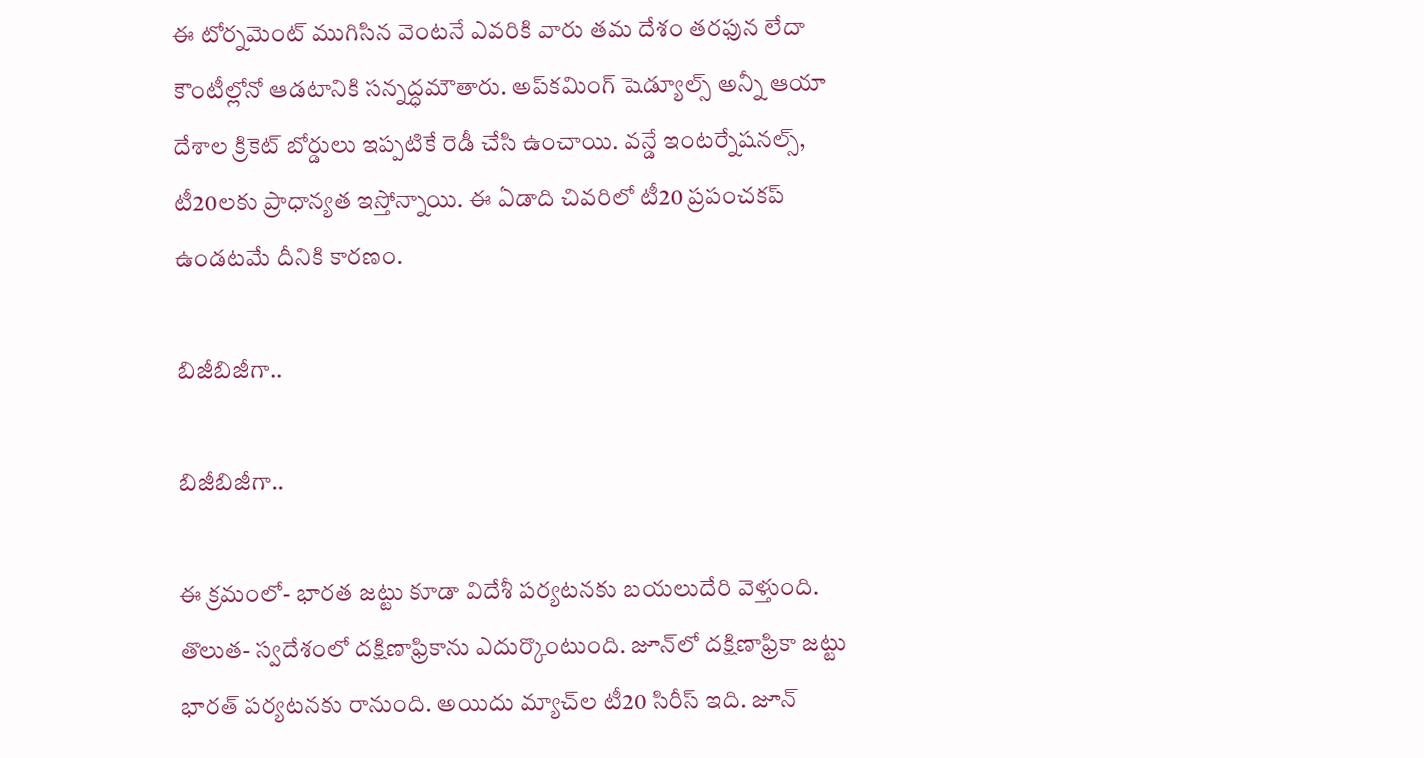ఈ టోర్నమెంట్ ముగిసిన వెంటనే ఎవరికి వారు తమ దేశం తరఫున లేదా కౌంటీల్లోనో ఆడటానికి సన్నద్ధమౌతారు. అప్‌కమింగ్ షెడ్యూల్స్ అన్నీ ఆయా దేశాల క్రికెట్ బోర్డులు ఇప్పటికే రెడీ చేసి ఉంచాయి. వన్డే ఇంటర్నేషనల్స్, టీ20లకు ప్రాధాన్యత ఇస్తోన్నాయి. ఈ ఏడాది చివరిలో టీ20 ప్రపంచకప్ ఉండటమే దీనికి కారణం.

బిజీబిజీగా..

బిజీబిజీగా..

ఈ క్రమంలో- భారత జట్టు కూడా విదేశీ పర్యటనకు బయలుదేరి వెళ్తుంది. తొలుత- స్వదేశంలో దక్షిణాఫ్రికాను ఎదుర్కొంటుంది. జూన్‌లో దక్షిణాఫ్రికా జట్టు భారత్ పర్యటనకు రానుంది. అయిదు మ్యాచ్‌ల టీ20 సిరీస్ ఇది. జూన్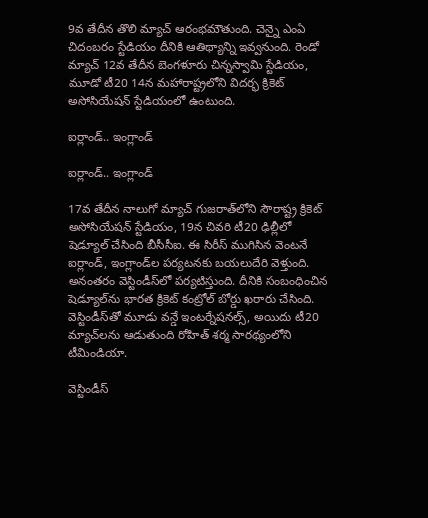9వ తేదీన తొలి మ్యాచ్ ఆరంభమౌతుంది. చెన్నై ఎంఏ చిదంబరం స్టేడియం దీనికి ఆతిథ్యాన్ని ఇవ్వనుంది. రెండో మ్యాచ్ 12వ తేదీన బెంగళూరు చిన్నస్వామి స్టేడియం, మూడో టీ20 14న మహారాష్ట్రలోని విదర్భ క్రికెట్ అసోసియేషన్ స్టేడియంలో ఉంటుంది.

ఐర్లాండ్.. ఇంగ్లాండ్

ఐర్లాండ్.. ఇంగ్లాండ్

17వ తేదీన నాలుగో మ్యాచ్ గుజరాత్‌లోని సౌరాష్ట్ర క్రికెట్ అసోసియేషన్ స్టేడియం, 19న చివరి టీ20 ఢిల్లీలో షెడ్యూల్ చేసింది బీసీసీఐ. ఈ సిరీస్ ముగిసిన వెంటనే ఐర్లాండ్, ఇంగ్లాండ్‌ల పర్యటనకు బయలుదేరి వెళ్తుంది. అనంతరం వెస్టిండీస్‌లో పర్యటిస్తుంది. దీనికి సంబంధించిన షెడ్యూల్‌ను భారత క్రికెట్ కంట్రోల్ బోర్డు ఖరారు చేసింది. వెస్టిండీస్‌తో మూడు వన్డే ఇంటర్నేషనల్స్, అయిదు టీ20 మ్యాచ్‌లను ఆడుతుంది రోహిత్ శర్మ సారథ్యంలోని టీమిండియా.

వెస్టిండీస్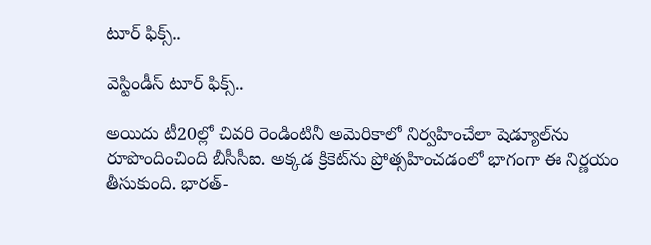టూర్ ఫిక్స్..

వెస్టిండీస్ టూర్ ఫిక్స్..

అయిదు టీ20ల్లో చివరి రెండింటినీ అమెరికాలో నిర్వహించేలా షెడ్యూల్‌ను రూపొందించింది బీసీసీఐ. అక్కడ క్రికెట్‌ను ప్రోత్సహించడంలో భాగంగా ఈ నిర్ణయం తీసుకుంది. భారత్-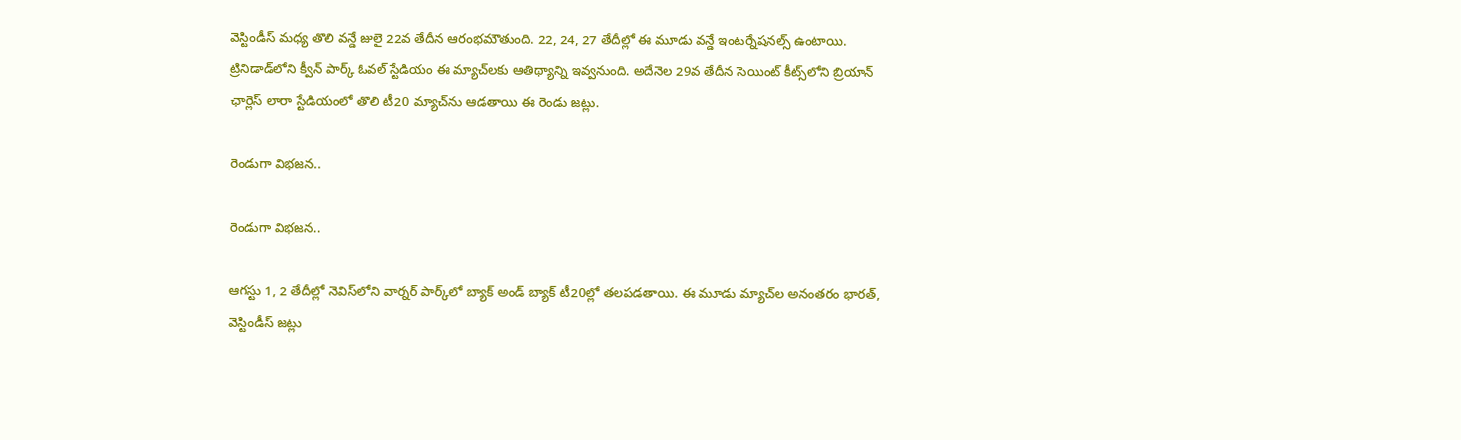వెస్టిండీస్ మధ్య తొలి వన్డే జులై 22వ తేదీన ఆరంభమౌతుంది. 22, 24, 27 తేదీల్లో ఈ మూడు వన్డే ఇంటర్నేషనల్స్ ఉంటాయి. ట్రినిడాడ్‌లోని క్వీన్ పార్క్ ఓవల్‌ స్టేడియం ఈ మ్యాచ్‌లకు ఆతిథ్యాన్ని ఇవ్వనుంది. అదేనెల 29వ తేదీన సెయింట్ కీట్స్‌లోని బ్రియాన్ ఛార్లెస్ లారా స్టేడియంలో తొలి టీ20 మ్యాచ్‌ను ఆడతాయి ఈ రెండు జట్లు.

రెండుగా విభజన..

రెండుగా విభజన..

ఆగస్టు 1, 2 తేదీల్లో నెవిస్‌లోని వార్నర్ పార్క్‌లో బ్యాక్ అండ్ బ్యాక్ టీ20ల్లో తలపడతాయి. ఈ మూడు మ్యాచ్‌ల అనంతరం భారత్, వెస్టిండీస్ జట్లు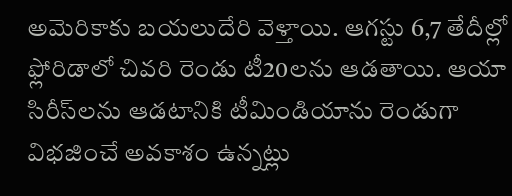అమెరికాకు బయలుదేరి వెళ్తాయి. ఆగస్టు 6,7 తేదీల్లో ఫ్లోరిడాలో చివరి రెండు టీ20లను ఆడతాయి. ఆయా సిరీస్‌లను ఆడటానికి టీమిండియాను రెండుగా విభజించే అవకాశం ఉన్నట్లు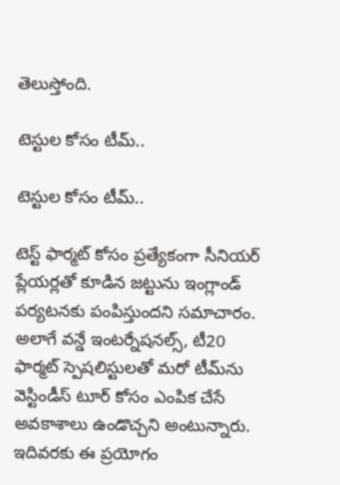తెలుస్తోంది.

టెస్టుల కోసం టీమ్..

టెస్టుల కోసం టీమ్..

టెస్ట్ ఫార్మట్ కోసం ప్రత్యేకంగా సీనియర్ ప్లేయర్లతో కూడిన జట్టును ఇంగ్లాండ్ పర్యటనకు పంపిస్తుందని సమాచారం. అలాగే వన్డే ఇంటర్నేషనల్స్, టీ20 ఫార్మట్ స్పెషలిస్టులతో మరో టీమ్‌ను వెస్టిండీస్ టూర్‌ కోసం ఎంపిక చేసే అవకాశాలు ఉండొచ్చని అంటున్నారు. ఇదివరకు ఈ ప్రయోగం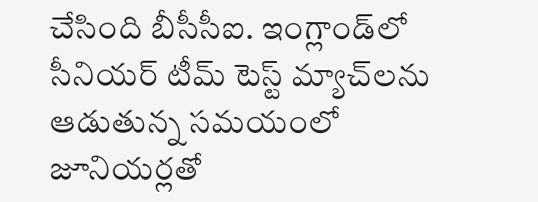చేసింది బీసీసీఐ. ఇంగ్లాండ్‌లో సీనియర్ టీమ్ టెస్ట్ మ్యాచ్‌లను ఆడుతున్న సమయంలో జూనియర్లతో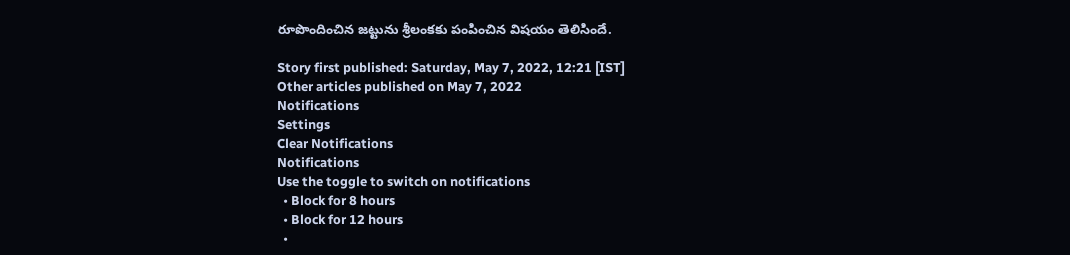రూపొందించిన జట్టును శ్రీలంకకు పంపించిన విషయం తెలిసిందే.

Story first published: Saturday, May 7, 2022, 12:21 [IST]
Other articles published on May 7, 2022
Notifications
Settings
Clear Notifications
Notifications
Use the toggle to switch on notifications
  • Block for 8 hours
  • Block for 12 hours
  •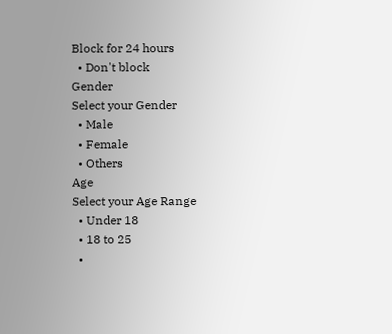Block for 24 hours
  • Don't block
Gender
Select your Gender
  • Male
  • Female
  • Others
Age
Select your Age Range
  • Under 18
  • 18 to 25
  •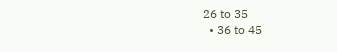26 to 35
  • 36 to 45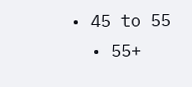• 45 to 55
  • 55+